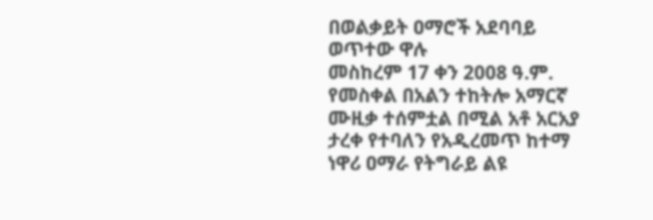በወልቃይት ዐማሮች አደባባይ ወጥተው ዋሉ
መስከረም 17 ቀን 2008 ዓ.ም. የመስቀል በአልን ተከትሎ አማርኛ ሙዚቃ ተሰምቷል በሚል አቶ አርአያ ታረቀ የተባለን የአዲረመጥ ከተማ ነዋሪ ዐማራ የትግራይ ልዩ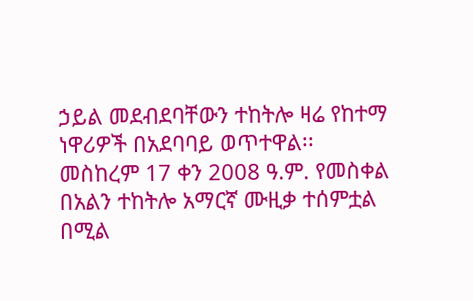ኃይል መደብደባቸውን ተከትሎ ዛሬ የከተማ ነዋሪዎች በአደባባይ ወጥተዋል፡፡
መስከረም 17 ቀን 2008 ዓ.ም. የመስቀል በአልን ተከትሎ አማርኛ ሙዚቃ ተሰምቷል በሚል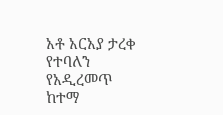አቶ አርአያ ታረቀ የተባለን የአዲረመጥ ከተማ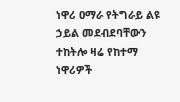ነዋሪ ዐማራ የትግራይ ልዩ ኃይል መደብደባቸውን ተከትሎ ዛሬ የከተማ ነዋሪዎች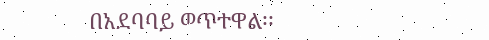በአደባባይ ወጥተዋል፡፡